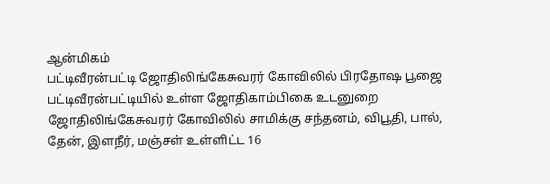ஆன்மிகம்
பட்டிவீரன்பட்டி ஜோதிலிங்கேசுவரர் கோவிலில் பிரதோஷ பூஜை
பட்டிவீரன்பட்டியில் உள்ள ஜோதிகாம்பிகை உடனுறை ஜோதிலிங்கேசுவரர் கோவிலில் சாமிக்கு சந்தனம், விபூதி, பால், தேன், இளநீர், மஞ்சள் உள்ளிட்ட 16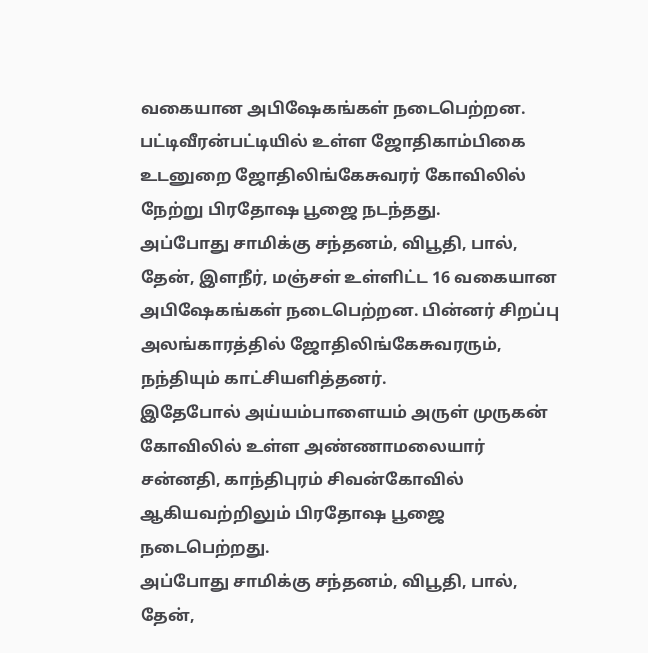வகையான அபிஷேகங்கள் நடைபெற்றன.
பட்டிவீரன்பட்டியில் உள்ள ஜோதிகாம்பிகை உடனுறை ஜோதிலிங்கேசுவரர் கோவிலில் நேற்று பிரதோஷ பூஜை நடந்தது.
அப்போது சாமிக்கு சந்தனம், விபூதி, பால், தேன், இளநீர், மஞ்சள் உள்ளிட்ட 16 வகையான அபிஷேகங்கள் நடைபெற்றன. பின்னர் சிறப்பு அலங்காரத்தில் ஜோதிலிங்கேசுவரரும், நந்தியும் காட்சியளித்தனர்.
இதேபோல் அய்யம்பாளையம் அருள் முருகன் கோவிலில் உள்ள அண்ணாமலையார் சன்னதி, காந்திபுரம் சிவன்கோவில் ஆகியவற்றிலும் பிரதோஷ பூஜை நடைபெற்றது.
அப்போது சாமிக்கு சந்தனம், விபூதி, பால், தேன்,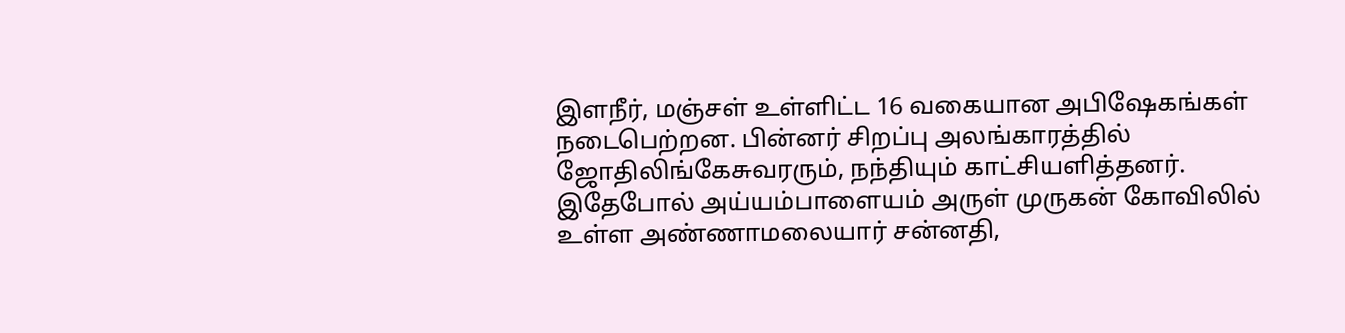இளநீர், மஞ்சள் உள்ளிட்ட 16 வகையான அபிஷேகங்கள் நடைபெற்றன. பின்னர் சிறப்பு அலங்காரத்தில் ஜோதிலிங்கேசுவரரும், நந்தியும் காட்சியளித்தனர்.
இதேபோல் அய்யம்பாளையம் அருள் முருகன் கோவிலில் உள்ள அண்ணாமலையார் சன்னதி,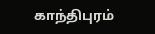காந்திபுரம்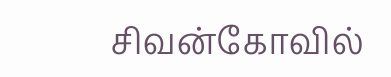சிவன்கோவில்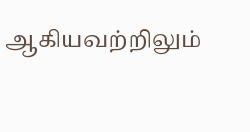ஆகியவற்றிலும்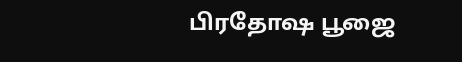பிரதோஷ பூஜை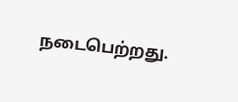நடைபெற்றது.